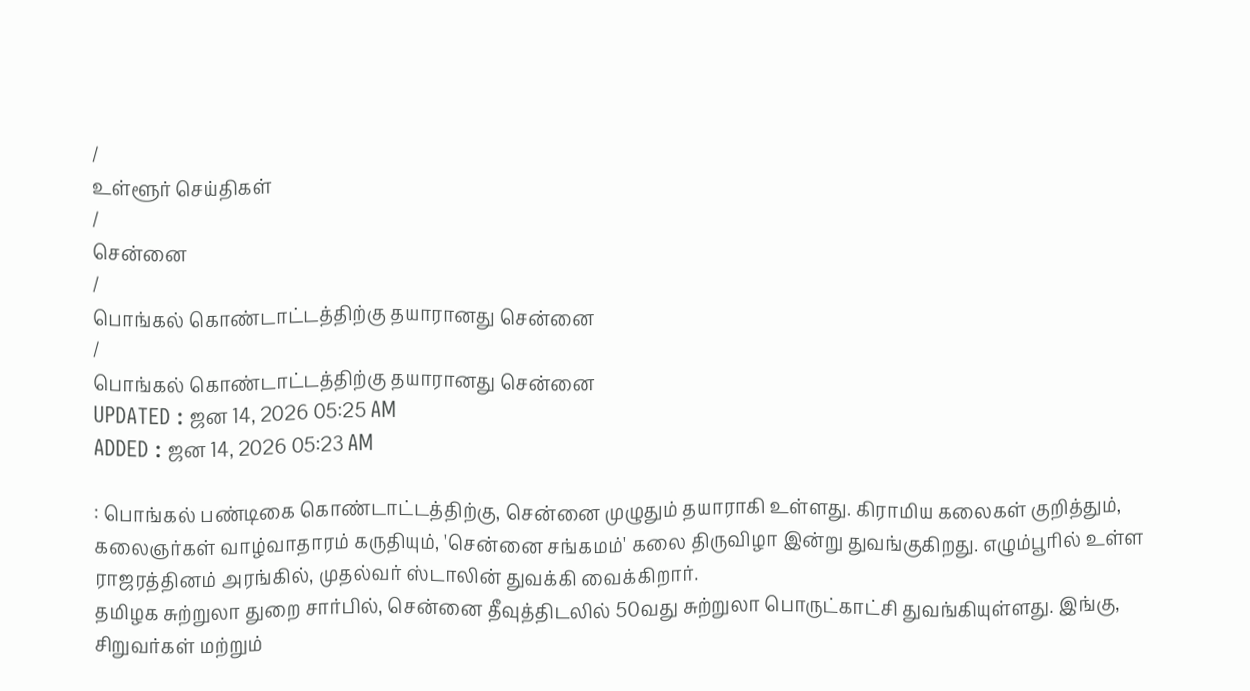/
உள்ளூர் செய்திகள்
/
சென்னை
/
பொங்கல் கொண்டாட்டத்திற்கு தயாரானது சென்னை
/
பொங்கல் கொண்டாட்டத்திற்கு தயாரானது சென்னை
UPDATED : ஜன 14, 2026 05:25 AM
ADDED : ஜன 14, 2026 05:23 AM

: பொங்கல் பண்டிகை கொண்டாட்டத்திற்கு, சென்னை முழுதும் தயாராகி உள்ளது. கிராமிய கலைகள் குறித்தும், கலைஞர்கள் வாழ்வாதாரம் கருதியும், 'சென்னை சங்கமம்' கலை திருவிழா இன்று துவங்குகிறது. எழும்பூரில் உள்ள ராஜரத்தினம் அரங்கில், முதல்வர் ஸ்டாலின் துவக்கி வைக்கிறார்.
தமிழக சுற்றுலா துறை சார்பில், சென்னை தீவுத்திடலில் 50வது சுற்றுலா பொருட்காட்சி துவங்கியுள்ளது. இங்கு, சிறுவர்கள் மற்றும்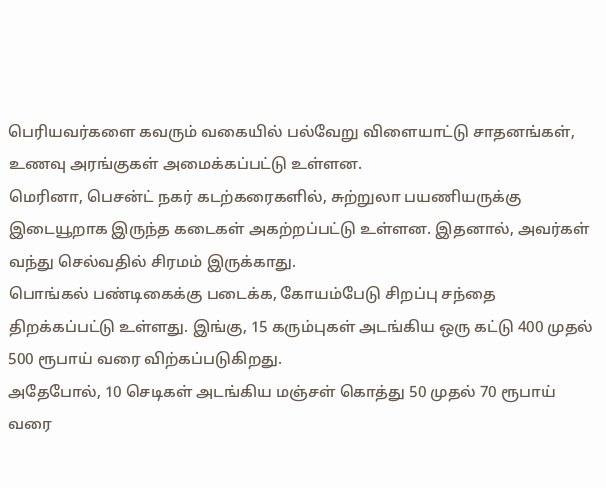பெரியவர்களை கவரும் வகையில் பல்வேறு விளையாட்டு சாதனங்கள், உணவு அரங்குகள் அமைக்கப்பட்டு உள்ளன.
மெரினா, பெசன்ட் நகர் கடற்கரைகளில், சுற்றுலா பயணியருக்கு இடையூறாக இருந்த கடைகள் அகற்றப்பட்டு உள்ளன. இதனால், அவர்கள் வந்து செல்வதில் சிரமம் இருக்காது.
பொங்கல் பண்டிகைக்கு படைக்க, கோயம்பேடு சிறப்பு சந்தை திறக்கப்பட்டு உள்ளது. இங்கு, 15 கரும்புகள் அடங்கிய ஒரு கட்டு 400 முதல் 500 ரூபாய் வரை விற்கப்படுகிறது.
அதேபோல், 10 செடிகள் அடங்கிய மஞ்சள் கொத்து 50 முதல் 70 ரூபாய் வரை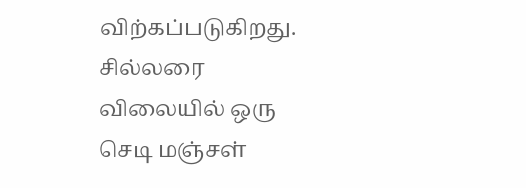விற்கப்படுகிறது. சில்லரை விலையில் ஒரு செடி மஞ்சள்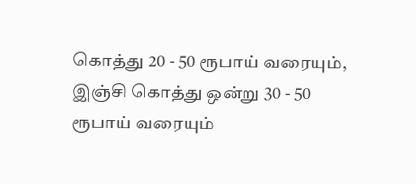கொத்து 20 - 50 ரூபாய் வரையும், இஞ்சி கொத்து ஒன்று 30 - 50 ரூபாய் வரையும்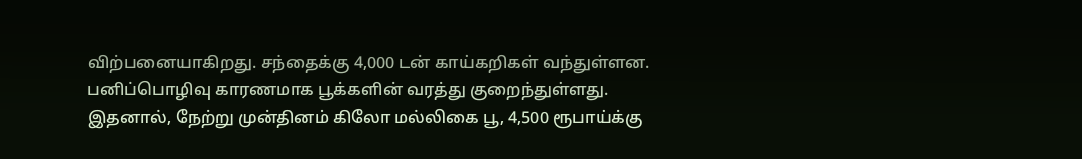விற்பனையாகிறது. சந்தைக்கு 4,000 டன் காய்கறிகள் வந்துள்ளன.
பனிப்பொழிவு காரணமாக பூக்களின் வரத்து குறைந்துள்ளது. இதனால், நேற்று முன்தினம் கிலோ மல்லிகை பூ, 4,500 ரூபாய்க்கு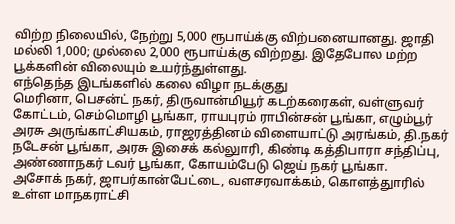விற்ற நிலையில், நேற்று 5,000 ரூபாய்க்கு விற்பனையானது. ஜாதி மல்லி 1,000; முல்லை 2,000 ரூபாய்க்கு விற்றது. இதேபோல மற்ற பூக்களின் விலையும் உயர்ந்துள்ளது.
எந்தெந்த இடங்களில் கலை விழா நடக்குது
மெரினா, பெசன்ட் நகர், திருவான்மியூர் கடற்கரைகள், வள்ளுவர் கோட்டம், செம்மொழி பூங்கா, ராயபுரம் ராபின்சன் பூங்கா, எழும்பூர் அரசு அருங்காட்சியகம், ராஜரத்தினம் விளையாட்டு அரங்கம், தி.நகர் நடேசன் பூங்கா, அரசு இசைக் கல்லுாரி, கிண்டி கத்திபாரா சந்திப்பு, அண்ணாநகர் டவர் பூங்கா, கோயம்பேடு ஜெய் நகர் பூங்கா.
அசோக் நகர், ஜாபர்கான்பேட்டை, வளசரவாக்கம், கொளத்துாரில் உள்ள மாநகராட்சி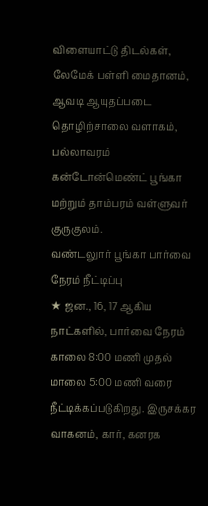விளையாட்டு திடல்கள், லேமேக் பள்ளி மைதானம், ஆவடி ஆயுதப்படை தொழிற்சாலை வளாகம், பல்லாவரம் கன்டோன்மெண்ட் பூங்கா மற்றும் தாம்பரம் வள்ளுவர் குருகுலம்.
வண்டலுார் பூங்கா பார்வை நேரம் நீட்டிப்பு
★ ஜன., 16, 17 ஆகிய நாட்களில், பார்வை நேரம் காலை 8:00 மணி முதல் மாலை 5:00 மணி வரை நீட்டிக்கப்படுகிறது. இருசக்கர வாகனம், கார், கனரக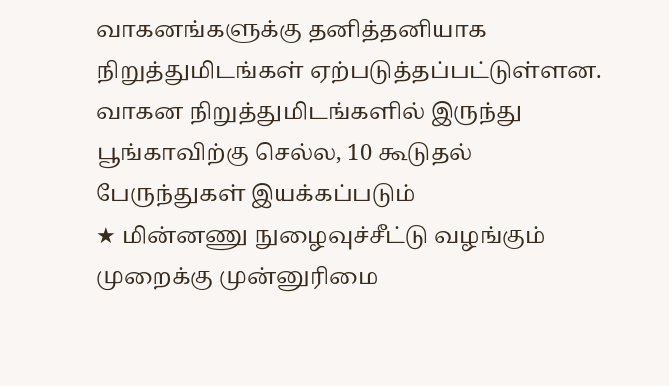வாகனங்களுக்கு தனித்தனியாக நிறுத்துமிடங்கள் ஏற்படுத்தப்பட்டுள்ளன. வாகன நிறுத்துமிடங்களில் இருந்து பூங்காவிற்கு செல்ல, 10 கூடுதல் பேருந்துகள் இயக்கப்படும்
★ மின்னணு நுழைவுச்சீட்டு வழங்கும் முறைக்கு முன்னுரிமை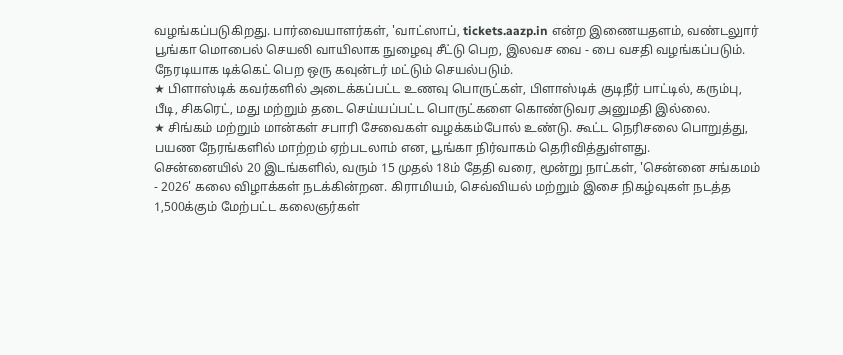வழங்கப்படுகிறது. பார்வையாளர்கள், 'வாட்ஸாப், tickets.aazp.in என்ற இணையதளம், வண்டலுார் பூங்கா மொபைல் செயலி வாயிலாக நுழைவு சீட்டு பெற, இலவச வை - பை வசதி வழங்கப்படும். நேரடியாக டிக்கெட் பெற ஒரு கவுன்டர் மட்டும் செயல்படும்.
★ பிளாஸ்டிக் கவர்களில் அடைக்கப்பட்ட உணவு பொருட்கள், பிளாஸ்டிக் குடிநீர் பாட்டில், கரும்பு, பீடி, சிகரெட், மது மற்றும் தடை செய்யப்பட்ட பொருட்களை கொண்டுவர அனுமதி இல்லை.
★ சிங்கம் மற்றும் மான்கள் சபாரி சேவைகள் வழக்கம்போல் உண்டு. கூட்ட நெரிசலை பொறுத்து, பயண நேரங்களில் மாற்றம் ஏற்படலாம் என, பூங்கா நிர்வாகம் தெரிவித்துள்ளது.
சென்னையில் 20 இடங்களில், வரும் 15 முதல் 18ம் தேதி வரை, மூன்று நாட்கள், 'சென்னை சங்கமம் - 2026' கலை விழாக்கள் நடக்கின்றன. கிராமியம், செவ்வியல் மற்றும் இசை நிகழ்வுகள் நடத்த 1,500க்கும் மேற்பட்ட கலைஞர்கள்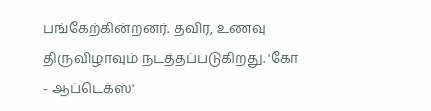பங்கேற்கின்றனர். தவிர, உணவு திருவிழாவும் நடத்தப்படுகிறது. 'கோ - ஆப்டெக்ஸ்'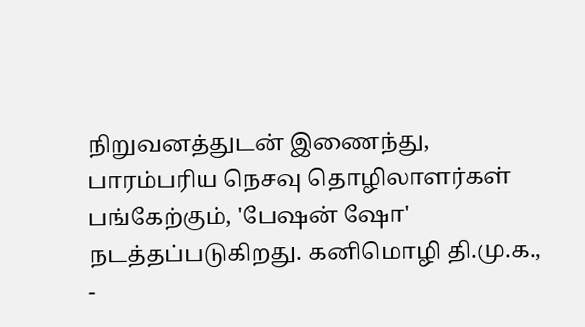நிறுவனத்துடன் இணைந்து, பாரம்பரிய நெசவு தொழிலாளர்கள் பங்கேற்கும், 'பேஷன் ஷோ' நடத்தப்படுகிறது. கனிமொழி தி.மு.க., -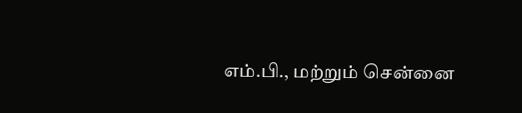எம்.பி., மற்றும் சென்னை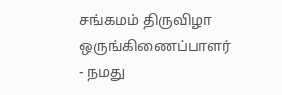சங்கமம் திருவிழா ஒருங்கிணைப்பாளர்
- நமது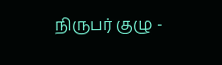நிருபர் குழு -